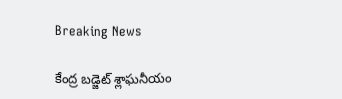Breaking News

కేంద్ర బ‌డ్జెట్ శ్లాఘ‌నీయం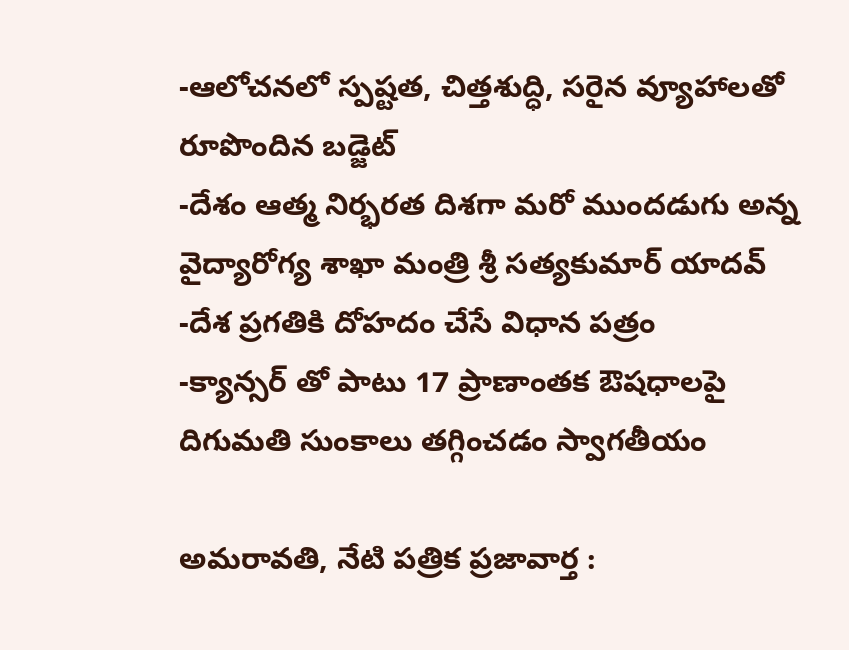-ఆలోచ‌న‌లో స్ప‌ష్ట‌త‌, చిత్త‌శుద్ధి, స‌రైన వ్యూహాల‌తో రూపొందిన బ‌డ్జెట్‌
-దేశం ఆత్మ నిర్భ‌ర‌త దిశ‌గా మ‌రో ముంద‌డుగు అన్న వైద్యారోగ్య శాఖా మంత్రి శ్రీ స‌త్య‌కుమార్ యాద‌వ్‌
-దేశ ప్ర‌గ‌తికి దోహ‌దం చేసే విధాన ప‌త్రం
-క్యాన్స‌ర్ తో పాటు 17 ప్రాణాంత‌క ఔష‌ధాల‌పై దిగుమ‌తి సుంకాలు త‌గ్గించ‌డం స్వాగ‌తీయం

అమరావతి, నేటి పత్రిక ప్రజావార్త :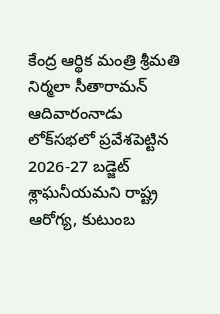కేంద్ర ఆర్థిక మంత్రి శ్రీమతి నిర్మలా సీతారామన్ ఆదివారంనాడు లోక్‌సభలో ప్రవేశపెట్టిన 2026-27 బడ్జెట్ శ్లాఘ‌నీయ‌మ‌ని రాష్ట్ర ఆరోగ్య, కుటుంబ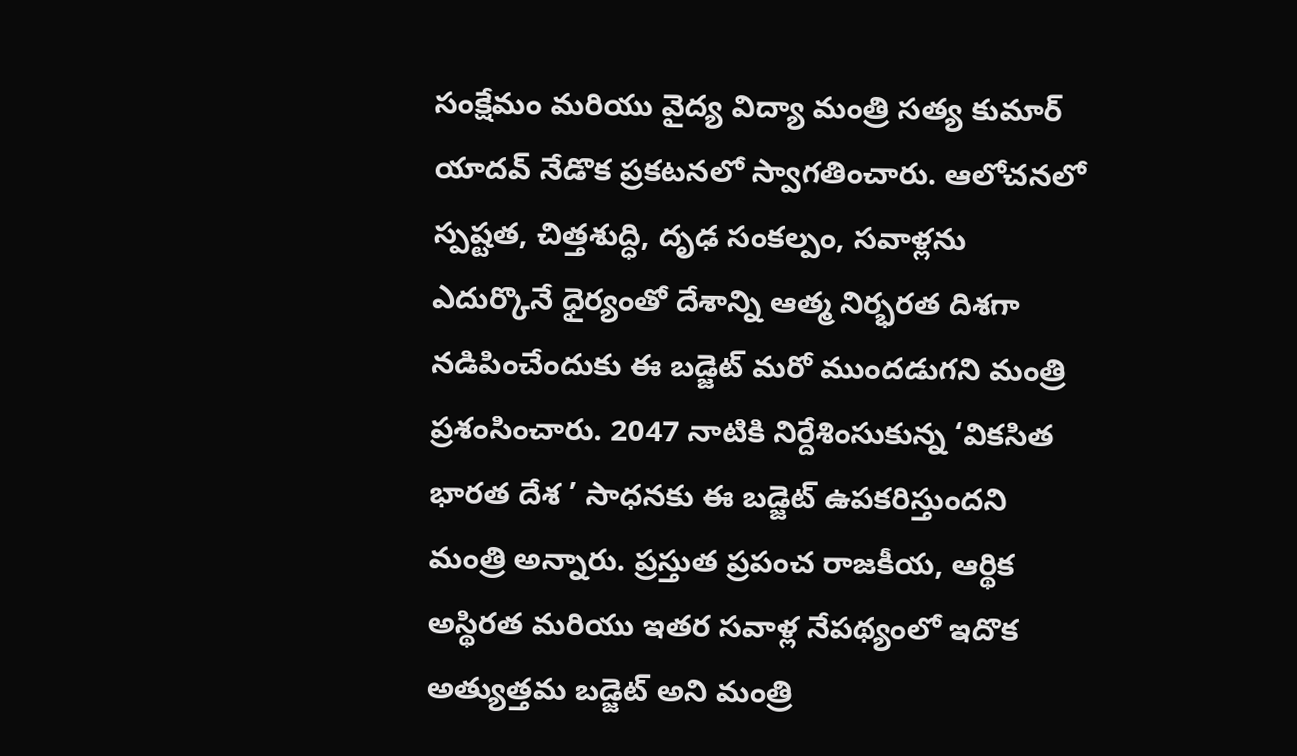సంక్షేమం మ‌రియు వైద్య విద్యా మంత్రి సత్య కుమార్ యాదవ్ నేడొక ప్ర‌క‌ట‌న‌లో స్వాగ‌తించారు. ఆలోచనలో స్పష్టత, చిత్త‌శుద్ధి, దృఢ సంక‌ల్పం, స‌వాళ్ల‌ను ఎదుర్కొనే ధైర్యంతో దేశాన్ని ఆత్మ నిర్భ‌ర‌త దిశ‌గా న‌డిపించేందుకు ఈ బ‌డ్జెట్ మ‌రో ముంద‌డుగ‌ని మంత్రి ప్ర‌శంసించారు. 2047 నాటికి నిర్దేశింసుకున్న ‘వికసిత భారత దేశ‌ ’ సాధనకు ఈ బ‌డ్జెట్ ఉప‌క‌రిస్తుంద‌ని మంత్రి అన్నారు. ప్ర‌స్తుత ప్ర‌పంచ రాజ‌కీయ, ఆర్థిక అస్థిర‌త మ‌రియు ఇత‌ర స‌వాళ్ల నేప‌థ్యంలో ఇదొక అత్యుత్త‌మ బడ్జెట్ అని మంత్రి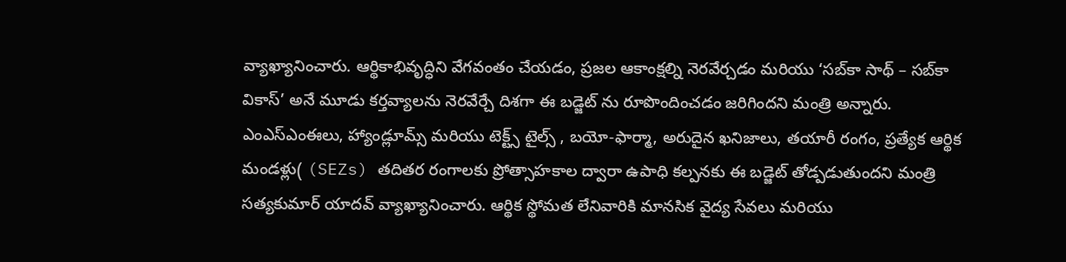వ్యాఖ్యానించారు. ఆర్థికాభివృద్ధిని వేగవంతం చేయడం, ప్రజల ఆకాంక్షల్ని నెరవేర్చడం మరియు ‘సబ్‌కా సాథ్ – సబ్‌కా వికాస్’ అనే మూడు క‌ర్త‌వ్యాల‌ను నెర‌వేర్చే దిశ‌గా ఈ బ‌డ్జెట్ ను రూపొందించ‌డం జ‌రిగింద‌ని మంత్రి అన్నారు. ఎంఎస్ఎంఈలు, హ్యాండ్లూమ్స్ మ‌రియు టెక్ట్స్ టైల్స్‌ , బయో-ఫార్మా, అరుదైన ఖ‌నిజాలు, తయారీ రంగం, ప్రత్యేక ఆర్థిక మండళ్లు( (SEZs) తదితర రంగాలకు ప్రోత్సాహ‌కాల ద్వారా ఉపాధి క‌ల్ప‌న‌కు ఈ బ‌డ్జెట్ తోడ్ప‌డుతుంద‌ని మంత్రి స‌త్య‌కుమార్ యాద‌వ్ వ్యాఖ్యానించారు. ఆర్థిక స్థోమ‌త లేనివారికి మానసిక వైద్య సేవ‌లు మ‌రియు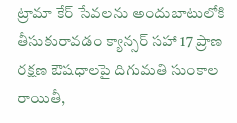ట్రామా కేర్ సేవ‌ల‌ను అందుబాటులోకి తీసుకురావ‌డం క్యాన్సర్ సహా 17 ప్రాణ ర‌క్ష‌ణ ఔషధాలపై దిగుమతి సుంకాల రాయితీ,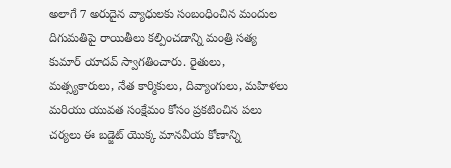అలాగే 7 అరుదైన వ్యాధులకు సంబంధించిన మందుల దిగుమ‌తిపై రాయితీలు క‌ల్పించ‌డాన్ని మంత్రి సత్య కుమార్ యాదవ్ స్వాగ‌తించారు. రైతులు, మత్స్యకారులు, నేత కార్మికులు, దివ్యాంగులు, మహిళలు మరియు యువత సంక్షేమం కోసం ప్ర‌క‌టించిన ప‌లు చ‌ర్య‌లు ఈ బ‌డ్జెట్ యొక్క మాన‌వీయ కోణాన్ని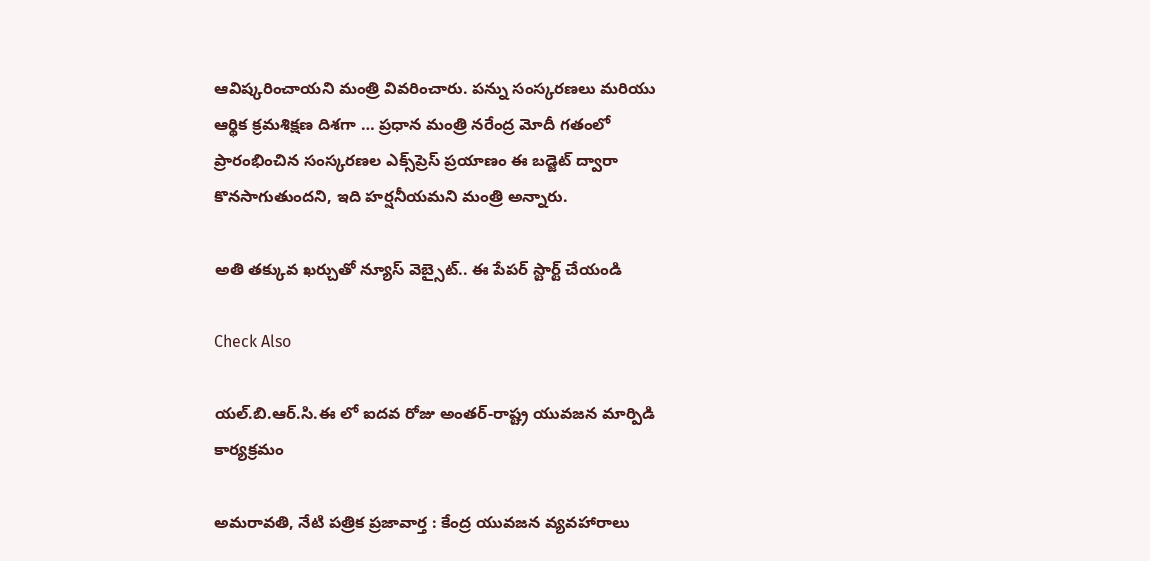ఆవిష్క‌రించాయ‌ని మంత్రి వివ‌రించారు. పన్ను సంస్కరణలు మరియు ఆర్థిక క్రమశిక్షణ దిశ‌గా … ప్రధాన మంత్రి నరేంద్ర మోదీ గ‌తంలో ప్రారంభించిన సంస్కరణల ఎక్స్‌ప్రెస్ ప్ర‌యాణం ఈ బడ్జెట్‌ ద్వారా కొనసాగుతుంద‌ని, ఇది హ‌ర్ష‌నీయ‌మ‌ని మంత్రి అన్నారు.

అతి తక్కువ ఖర్చుతో న్యూస్ వెబ్సైట్.. ఈ పేపర్ స్టార్ట్ చేయండి

Check Also

యల్.బి.ఆర్.సి.ఈ లో ఐదవ రోజు అంతర్-రాష్ట్ర యువజన మార్పిడి కార్యక్రమం

అమరావతి, నేటి పత్రిక ప్రజావార్త : కేంద్ర యువజన వ్యవహారాలు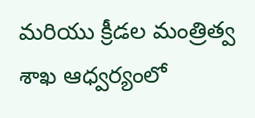మరియు క్రీడల మంత్రిత్వ శాఖ ఆధ్వర్యంలో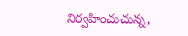నిర్వహించుచున్న,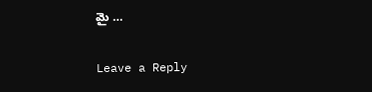మై …

Leave a Reply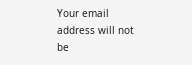Your email address will not be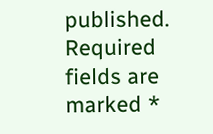published. Required fields are marked *